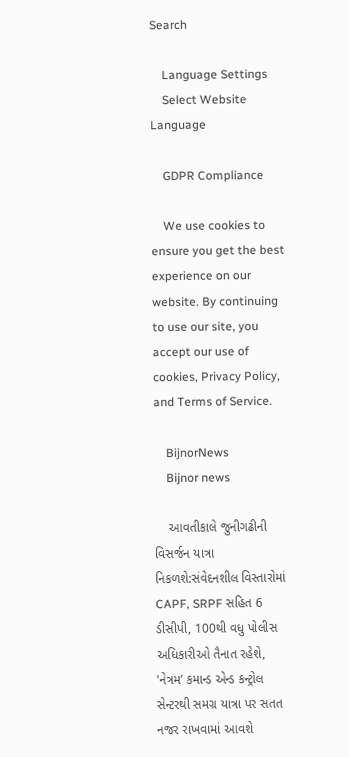Search

    Language Settings
    Select Website Language

    GDPR Compliance

    We use cookies to ensure you get the best experience on our website. By continuing to use our site, you accept our use of cookies, Privacy Policy, and Terms of Service.

    BijnorNews
    Bijnor news

    આવતીકાલે જુનીગઢીની વિસર્જન યાત્રા નિકળશે:સંવેદનશીલ વિસ્તારોમાં CAPF, SRPF સહિત 6 ડીસીપી, 100થી વધુ પોલીસ અધિકારીઓ તૈનાત રહેશે, 'નેત્રમ’ કમાન્ડ એન્ડ કન્ટ્રોલ સેન્ટરથી સમગ્ર યાત્રા પર સતત નજર રાખવામાં આવશે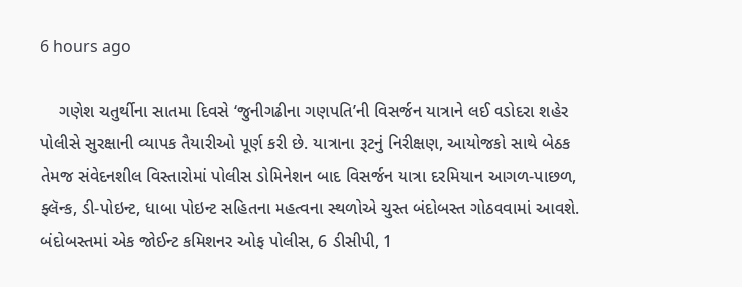6 hours ago

    ગણેશ ચતુર્થીના સાતમા દિવસે ‘જુનીગઢીના ગણપતિ’ની વિસર્જન યાત્રાને લઈ વડોદરા શહેર પોલીસે સુરક્ષાની વ્યાપક તૈયારીઓ પૂર્ણ કરી છે. યાત્રાના રૂટનું નિરીક્ષણ, આયોજકો સાથે બેઠક તેમજ સંવેદનશીલ વિસ્તારોમાં પોલીસ ડોમિનેશન બાદ વિસર્જન યાત્રા દરમિયાન આગળ-પાછળ, ફ્લૅન્ક, ડી-પોઇન્ટ, ધાબા પોઇન્ટ સહિતના મહત્વના સ્થળોએ ચુસ્ત બંદોબસ્ત ગોઠવવામાં આવશે. બંદોબસ્તમાં એક જોઈન્ટ કમિશનર ઓફ પોલીસ, 6 ડીસીપી, 1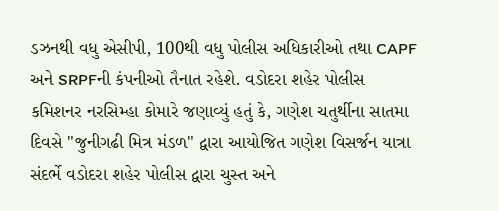ડઝનથી વધુ એસીપી, 100થી વધુ પોલીસ અધિકારીઓ તથા CAPF અને SRPFની કંપનીઓ તૈનાત રહેશે. વડોદરા શહેર પોલીસ કમિશનર નરસિમ્હા કોમારે જણાવ્યું હતું કે, ગણેશ ચતુર્થીના સાતમા દિવસે "જુનીગઢી મિત્ર મંડળ" દ્વારા આયોજિત ગણેશ વિસર્જન યાત્રા સંદર્ભે વડોદરા શહેર પોલીસ દ્વારા ચુસ્ત અને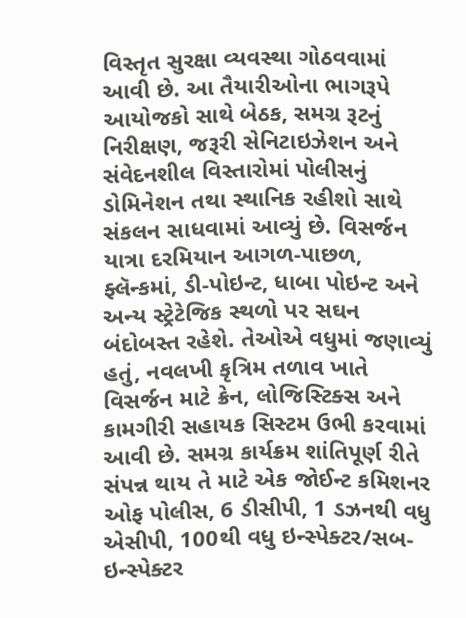વિસ્તૃત સુરક્ષા વ્યવસ્થા ગોઠવવામાં આવી છે. આ તૈયારીઓના ભાગરૂપે આયોજકો સાથે બેઠક, સમગ્ર રૂટનું નિરીક્ષણ, જરૂરી સેનિટાઇઝેશન અને સંવેદનશીલ વિસ્તારોમાં પોલીસનું ડોમિનેશન તથા સ્થાનિક રહીશો સાથે સંકલન સાધવામાં આવ્યું છે. વિસર્જન યાત્રા દરમિયાન આગળ-પાછળ, ફ્લૅન્કમાં, ડી-પોઇન્ટ, ધાબા પોઇન્ટ અને અન્ય સ્ટ્રેટેજિક સ્થળો પર સઘન બંદોબસ્ત રહેશે. તેઓએ વધુમાં જણાવ્યું હતું, નવલખી કૃત્રિમ તળાવ ખાતે વિસર્જન માટે ક્રેન, લોજિસ્ટિક્સ અને કામગીરી સહાયક સિસ્ટમ ઉભી કરવામાં આવી છે. સમગ્ર કાર્યક્રમ શાંતિપૂર્ણ રીતે સંપન્ન થાય તે માટે એક જોઈન્ટ કમિશનર ઓફ પોલીસ, 6 ડીસીપી, 1 ડઝનથી વધુ એસીપી, 100થી વધુ ઇન્સ્પેક્ટર/સબ-ઇન્સ્પેક્ટર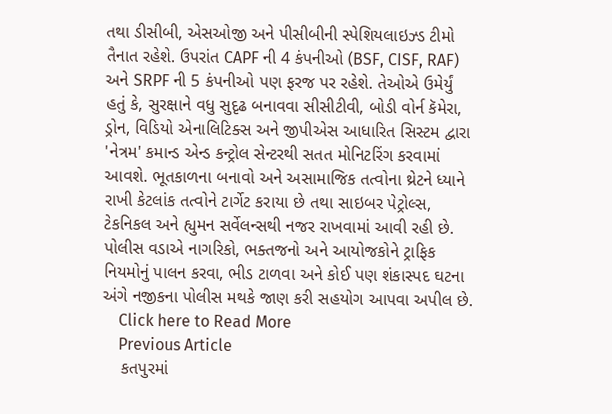તથા ડીસીબી, એસઓજી અને પીસીબીની સ્પેશિયલાઇઝ્ડ ટીમો તૈનાત રહેશે. ઉપરાંત CAPF ની 4 કંપનીઓ (BSF, CISF, RAF) અને SRPF ની 5 કંપનીઓ પણ ફરજ પર રહેશે. તેઓએ ઉમેર્યું હતું કે, સુરક્ષાને વધુ સુદૃઢ બનાવવા સીસીટીવી, બોડી વોર્ન કૅમેરા, ડ્રોન, વિડિયો એનાલિટિક્સ અને જીપીએસ આધારિત સિસ્ટમ દ્વારા 'નેત્રમ' કમાન્ડ એન્ડ કન્ટ્રોલ સેન્ટરથી સતત મોનિટરિંગ કરવામાં આવશે. ભૂતકાળના બનાવો અને અસામાજિક તત્વોના થ્રેટને ધ્યાને રાખી કેટલાંક તત્વોને ટાર્ગેટ કરાયા છે તથા સાઇબર પેટ્રોલ્સ, ટેકનિકલ અને હ્યુમન સર્વેલન્સથી નજર રાખવામાં આવી રહી છે. પોલીસ વડાએ નાગરિકો, ભક્તજનો અને આયોજકોને ટ્રાફિક નિયમોનું પાલન કરવા, ભીડ ટાળવા અને કોઈ પણ શંકાસ્પદ ઘટના અંગે નજીકના પોલીસ મથકે જાણ કરી સહયોગ આપવા અપીલ છે.
    Click here to Read More
    Previous Article
    કતપુરમાં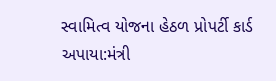સ્વામિત્વ યોજના હેઠળ પ્રોપર્ટી કાર્ડ અપાયા:મંત્રી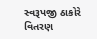સ્વરૂપજી ઠાકોરે વિતરણ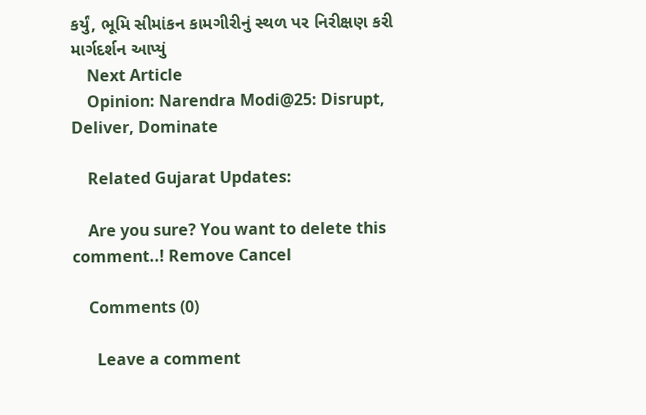કર્યું, ભૂમિ સીમાંકન કામગીરીનું સ્થળ પર નિરીક્ષણ કરી માર્ગદર્શન આપ્યું
    Next Article
    Opinion: Narendra Modi@25: Disrupt, Deliver, Dominate

    Related Gujarat Updates:

    Are you sure? You want to delete this comment..! Remove Cancel

    Comments (0)

      Leave a comment